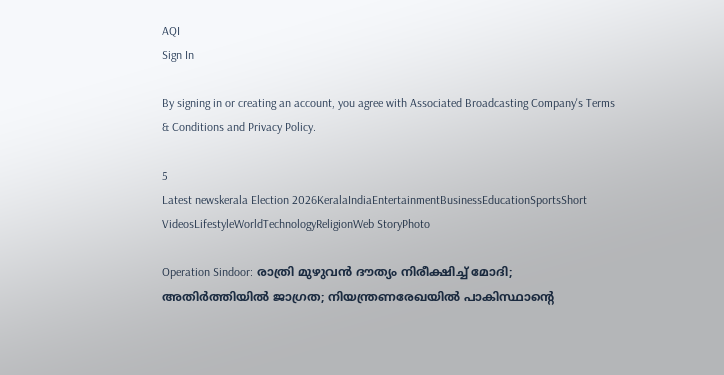AQI
Sign In

By signing in or creating an account, you agree with Associated Broadcasting Company's Terms & Conditions and Privacy Policy.

5
Latest newskerala Election 2026KeralaIndiaEntertainmentBusinessEducationSportsShort VideosLifestyleWorldTechnologyReligionWeb StoryPhoto

Operation Sindoor: രാത്രി മുഴുവന്‍ ദൗത്യം നിരീക്ഷിച്ച് മോദി; അതിര്‍ത്തിയില്‍ ജാഗ്രത; നിയന്ത്രണരേഖയില്‍ പാകിസ്ഥാന്റെ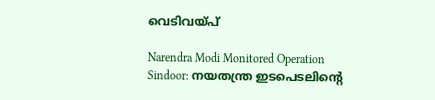വെടിവയ്പ്‌

Narendra Modi Monitored Operation Sindoor: നയതന്ത്ര ഇടപെടലിന്റെ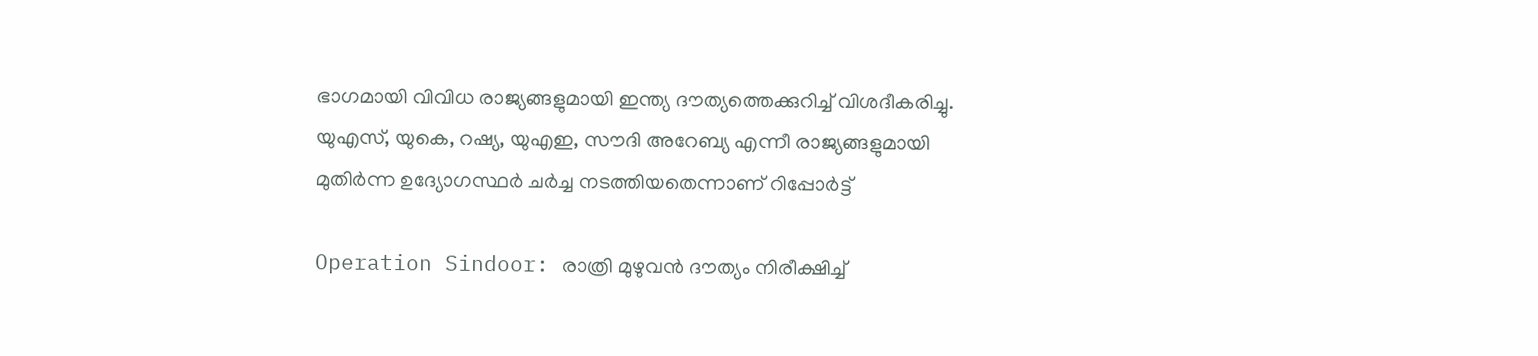ഭാഗമായി വിവിധ രാജ്യങ്ങളുമായി ഇന്ത്യ ദൗത്യത്തെക്കുറിച്ച് വിശദീകരിച്ചു. യുഎസ്, യുകെ, റഷ്യ, യുഎഇ, സൗദി അറേബ്യ എന്നീ രാജ്യങ്ങളുമായി മുതിര്‍ന്ന ഉദ്യോഗസ്ഥര്‍ ചര്‍ച്ച നടത്തിയതെന്നാണ് റിപ്പോര്‍ട്ട്

Operation Sindoor: രാത്രി മുഴുവന്‍ ദൗത്യം നിരീക്ഷിച്ച്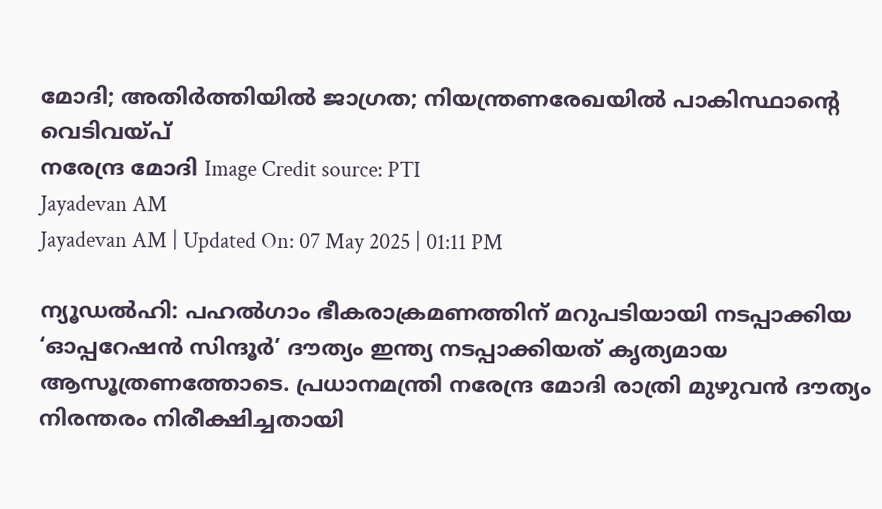മോദി; അതിര്‍ത്തിയില്‍ ജാഗ്രത; നിയന്ത്രണരേഖയില്‍ പാകിസ്ഥാന്റെ വെടിവയ്പ്‌
നരേന്ദ്ര മോദി Image Credit source: PTI
Jayadevan AM
Jayadevan AM | Updated On: 07 May 2025 | 01:11 PM

ന്യൂഡല്‍ഹി: പഹല്‍ഗാം ഭീകരാക്രമണത്തിന് മറുപടിയായി നടപ്പാക്കിയ ‘ഓപ്പറേഷന്‍ സിന്ദൂര്‍’ ദൗത്യം ഇന്ത്യ നടപ്പാക്കിയത് കൃത്യമായ ആസൂത്രണത്തോടെ. പ്രധാനമന്ത്രി നരേന്ദ്ര മോദി രാത്രി മുഴുവന്‍ ദൗത്യം നിരന്തരം നിരീക്ഷിച്ചതായി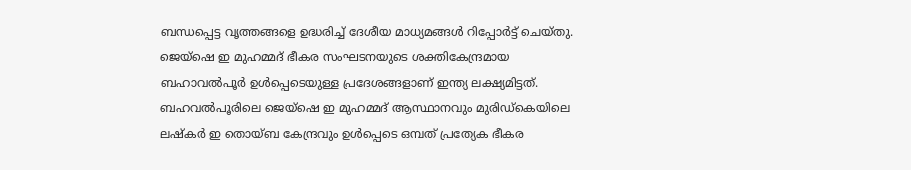ബന്ധപ്പെട്ട വൃത്തങ്ങളെ ഉദ്ധരിച്ച് ദേശീയ മാധ്യമങ്ങള്‍ റിപ്പോര്‍ട്ട് ചെയ്തു. ജെയ്‌ഷെ ഇ മുഹമ്മദ് ഭീകര സംഘടനയുടെ ശക്തികേന്ദ്രമായ ബഹാവൽപൂർ ഉൾപ്പെടെയുള്ള പ്രദേശങ്ങളാണ് ഇന്ത്യ ലക്ഷ്യമിട്ടത്. ബഹവൽപൂരിലെ ജെയ്‌ഷെ ഇ മുഹമ്മദ് ആസ്ഥാനവും മുരിഡ്‌കെയിലെ ലഷ്‌കർ ഇ തൊയ്ബ കേന്ദ്രവും ഉൾപ്പെടെ ഒമ്പത് പ്രത്യേക ഭീകര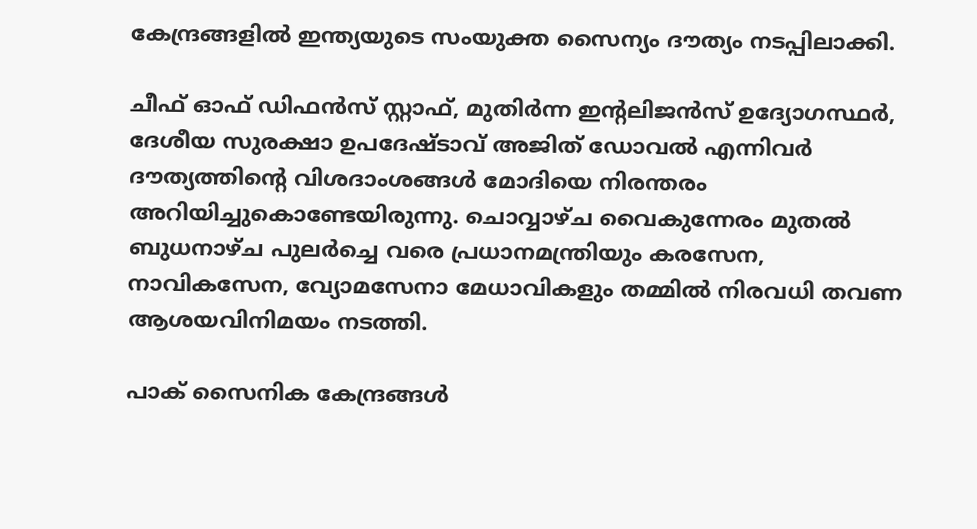കേന്ദ്രങ്ങളില്‍ ഇന്ത്യയുടെ സംയുക്ത സൈന്യം ദൗത്യം നടപ്പിലാക്കി.

ചീഫ് ഓഫ് ഡിഫൻസ് സ്റ്റാഫ്, മുതിർന്ന ഇന്റലിജൻസ് ഉദ്യോഗസ്ഥർ, ദേശീയ സുരക്ഷാ ഉപദേഷ്ടാവ് അജിത് ഡോവൽ എന്നിവർ ദൗത്യത്തിന്റെ വിശദാംശങ്ങള്‍ മോദിയെ നിരന്തരം അറിയിച്ചുകൊണ്ടേയിരുന്നു. ചൊവ്വാഴ്ച വൈകുന്നേരം മുതൽ ബുധനാഴ്ച പുലർച്ചെ വരെ പ്രധാനമന്ത്രിയും കരസേന, നാവികസേന, വ്യോമസേനാ മേധാവികളും തമ്മിൽ നിരവധി തവണ ആശയവിനിമയം നടത്തി.

പാക് സൈനിക കേന്ദ്രങ്ങള്‍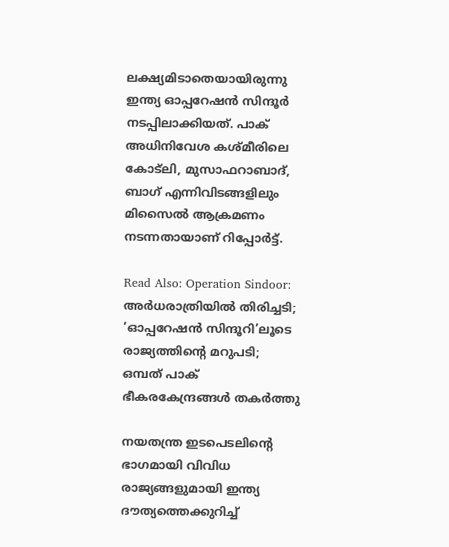ലക്ഷ്യമിടാതെയായിരുന്നു ഇന്ത്യ ഓപ്പറേഷന്‍ സിന്ദൂര്‍ നടപ്പിലാക്കിയത്. പാക് അധിനിവേശ കശ്മീരിലെ കോട്‌ലി, മുസാഫറാബാദ്, ബാഗ് എന്നിവിടങ്ങളിലും മിസൈൽ ആക്രമണം നടന്നതായാണ് റിപ്പോര്‍ട്ട്.

Read Also: Operation Sindoor: അര്‍ധരാത്രിയില്‍ തിരിച്ചടി; ‘ഓപ്പറേഷന്‍ സിന്ദൂറി’ലൂടെ രാജ്യത്തിന്റെ മറുപടി; ഒമ്പത് പാക് ഭീകരകേന്ദ്രങ്ങള്‍ തകര്‍ത്തു

നയതന്ത്ര ഇടപെടലിന്റെ ഭാഗമായി വിവിധ രാജ്യങ്ങളുമായി ഇന്ത്യ ദൗത്യത്തെക്കുറിച്ച്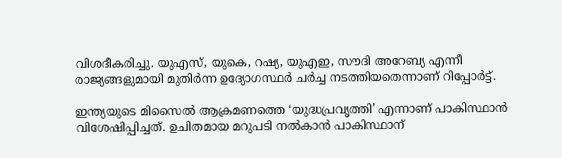വിശദീകരിച്ചു. യുഎസ്, യുകെ, റഷ്യ, യുഎഇ, സൗദി അറേബ്യ എന്നീ രാജ്യങ്ങളുമായി മുതിര്‍ന്ന ഉദ്യോഗസ്ഥര്‍ ചര്‍ച്ച നടത്തിയതെന്നാണ് റിപ്പോര്‍ട്ട്.

ഇന്ത്യയുടെ മിസൈല്‍ ആക്രമണത്തെ ‘യുദ്ധപ്രവൃത്തി’ എന്നാണ് പാകിസ്ഥാന്‍ വിശേഷിപ്പിച്ചത്. ഉചിതമായ മറുപടി നല്‍കാന്‍ പാകിസ്ഥാന്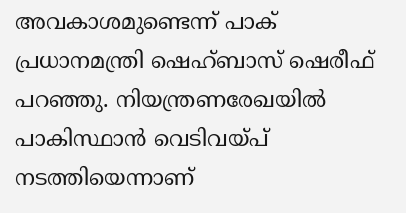അവകാശമുണ്ടെന്ന് പാക് പ്രധാനമന്ത്രി ഷെഹ്ബാസ് ഷെരീഫ് പറഞ്ഞു. നിയന്ത്രണരേഖയില്‍ പാകിസ്ഥാന്‍ വെടിവയ്പ് നടത്തിയെന്നാണ്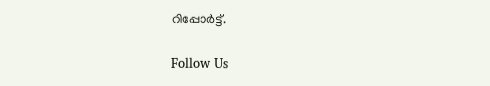റിപ്പോര്‍ട്ട്.

Follow Us